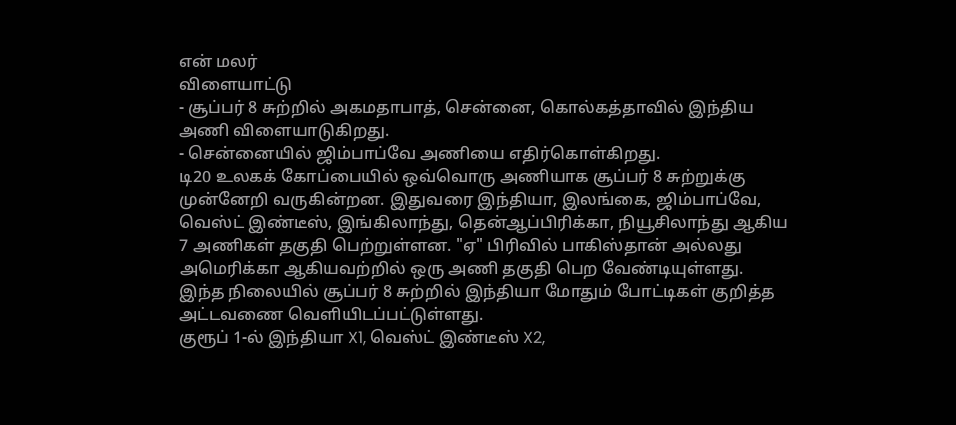என் மலர்
விளையாட்டு
- சூப்பர் 8 சுற்றில் அகமதாபாத், சென்னை, கொல்கத்தாவில் இந்திய அணி விளையாடுகிறது.
- சென்னையில் ஜிம்பாப்வே அணியை எதிர்கொள்கிறது.
டி20 உலகக் கோப்பையில் ஒவ்வொரு அணியாக சூப்பர் 8 சுற்றுக்கு முன்னேறி வருகின்றன. இதுவரை இந்தியா, இலங்கை, ஜிம்பாப்வே, வெஸ்ட் இண்டீஸ், இங்கிலாந்து, தென்ஆப்பிரிக்கா, நியூசிலாந்து ஆகிய 7 அணிகள் தகுதி பெற்றுள்ளன. "ஏ" பிரிவில் பாகிஸ்தான் அல்லது அமெரிக்கா ஆகியவற்றில் ஒரு அணி தகுதி பெற வேண்டியுள்ளது.
இந்த நிலையில் சூப்பர் 8 சுற்றில் இந்தியா மோதும் போட்டிகள் குறித்த அட்டவணை வெளியிடப்பட்டுள்ளது.
குரூப் 1-ல் இந்தியா X1, வெஸ்ட் இண்டீஸ் X2,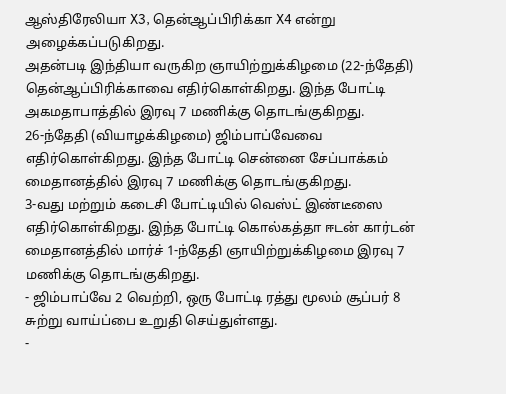ஆஸ்திரேலியா X3, தென்ஆப்பிரிக்கா X4 என்று அழைக்கப்படுகிறது.
அதன்படி இந்தியா வருகிற ஞாயிற்றுக்கிழமை (22-ந்தேதி) தென்ஆப்பிரிக்காவை எதிர்கொள்கிறது. இந்த போட்டி அகமதாபாத்தில் இரவு 7 மணிக்கு தொடங்குகிறது.
26-ந்தேதி (வியாழக்கிழமை) ஜிம்பாப்வேவை எதிர்கொள்கிறது. இந்த போட்டி சென்னை சேப்பாக்கம் மைதானத்தில் இரவு 7 மணிக்கு தொடங்குகிறது.
3-வது மற்றும் கடைசி போட்டியில் வெஸ்ட் இண்டீஸை எதிர்கொள்கிறது. இந்த போட்டி கொல்கத்தா ஈடன் கார்டன் மைதானத்தில் மார்ச் 1-ந்தேதி ஞாயிற்றுக்கிழமை இரவு 7 மணிக்கு தொடங்குகிறது.
- ஜிம்பாப்வே 2 வெற்றி, ஒரு போட்டி ரத்து மூலம் சூப்பர் 8 சுற்று வாய்ப்பை உறுதி செய்துள்ளது.
-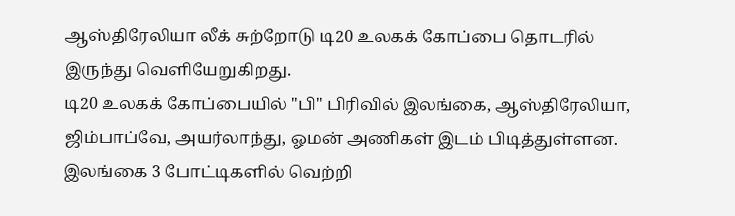ஆஸ்திரேலியா லீக் சுற்றோடு டி20 உலகக் கோப்பை தொடரில் இருந்து வெளியேறுகிறது.
டி20 உலகக் கோப்பையில் "பி" பிரிவில் இலங்கை, ஆஸ்திரேலியா, ஜிம்பாப்வே, அயர்லாந்து, ஓமன் அணிகள் இடம் பிடித்துள்ளன. இலங்கை 3 போட்டிகளில் வெற்றி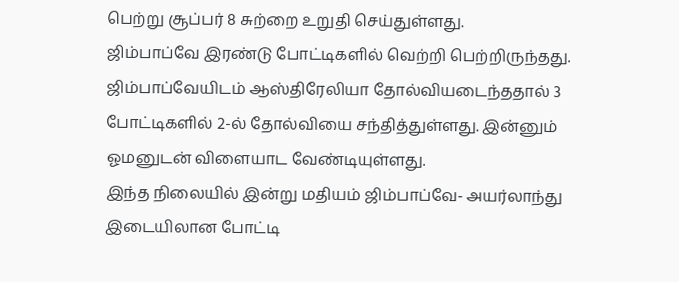பெற்று சூப்பர் 8 சுற்றை உறுதி செய்துள்ளது.
ஜிம்பாப்வே இரண்டு போட்டிகளில் வெற்றி பெற்றிருந்தது. ஜிம்பாப்வேயிடம் ஆஸ்திரேலியா தோல்வியடைந்ததால் 3 போட்டிகளில் 2-ல் தோல்வியை சந்தித்துள்ளது. இன்னும் ஓமனுடன் விளையாட வேண்டியுள்ளது.
இந்த நிலையில் இன்று மதியம் ஜிம்பாப்வே- அயர்லாந்து இடையிலான போட்டி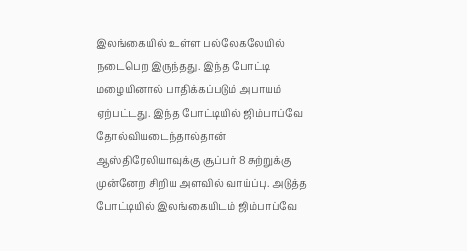இலங்கையில் உள்ள பல்லேகலேயில் நடைபெற இருந்தது. இந்த போட்டி மழையினால் பாதிக்கப்படும் அபாயம் ஏற்பட்டது. இந்த போட்டியில் ஜிம்பாப்வே தோல்வியடைந்தால்தான் ஆஸ்திரேலியாவுக்கு சூப்பர் 8 சுற்றுக்கு முன்னேற சிறிய அளவில் வாய்ப்பு. அடுத்த போட்டியில் இலங்கையிடம் ஜிம்பாப்வே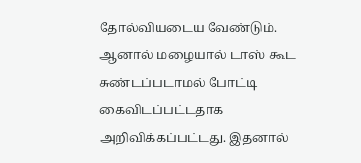தோல்வியடைய வேண்டும்.
ஆனால் மழையால் டாஸ் கூட சுண்டப்படாமல் போட்டி கைவிடப்பட்டதாக அறிவிக்கப்பட்டது. இதனால்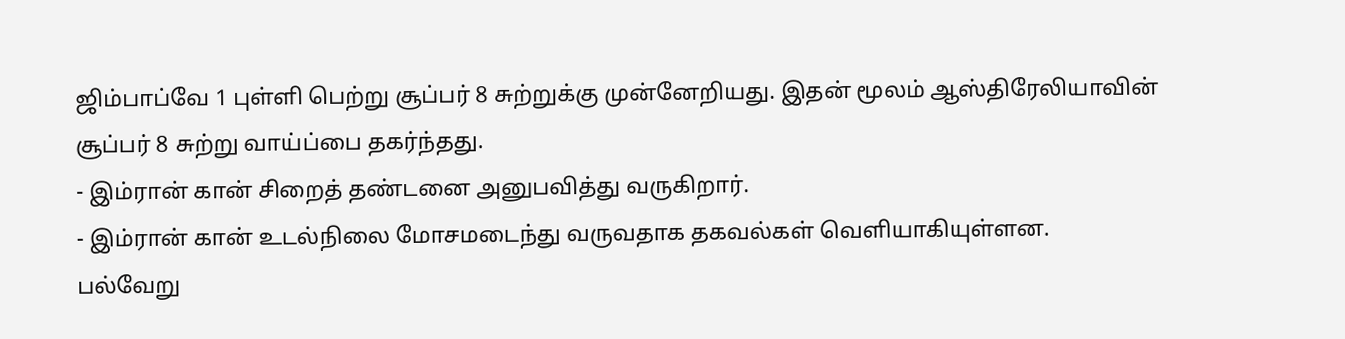ஜிம்பாப்வே 1 புள்ளி பெற்று சூப்பர் 8 சுற்றுக்கு முன்னேறியது. இதன் மூலம் ஆஸ்திரேலியாவின் சூப்பர் 8 சுற்று வாய்ப்பை தகர்ந்தது.
- இம்ரான் கான் சிறைத் தண்டனை அனுபவித்து வருகிறார்.
- இம்ரான் கான் உடல்நிலை மோசமடைந்து வருவதாக தகவல்கள் வெளியாகியுள்ளன.
பல்வேறு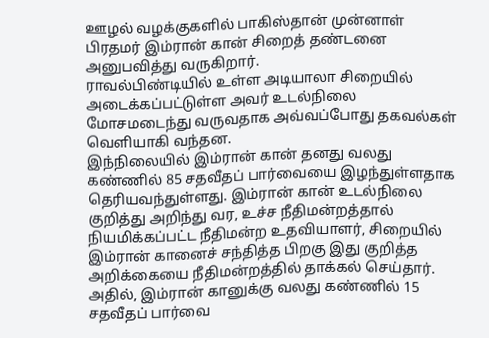ஊழல் வழக்குகளில் பாகிஸ்தான் முன்னாள் பிரதமர் இம்ரான் கான் சிறைத் தண்டனை அனுபவித்து வருகிறார்.
ராவல்பிண்டியில் உள்ள அடியாலா சிறையில் அடைக்கப்பட்டுள்ள அவர் உடல்நிலை மோசமடைந்து வருவதாக அவ்வப்போது தகவல்கள் வெளியாகி வந்தன.
இந்நிலையில் இம்ரான் கான் தனது வலது கண்ணில் 85 சதவீதப் பார்வையை இழந்துள்ளதாக தெரியவந்துள்ளது. இம்ரான் கான் உடல்நிலை குறித்து அறிந்து வர, உச்ச நீதிமன்றத்தால் நியமிக்கப்பட்ட நீதிமன்ற உதவியாளர், சிறையில் இம்ரான் கானைச் சந்தித்த பிறகு இது குறித்த அறிக்கையை நீதிமன்றத்தில் தாக்கல் செய்தார்.
அதில், இம்ரான் கானுக்கு வலது கண்ணில் 15 சதவீதப் பார்வை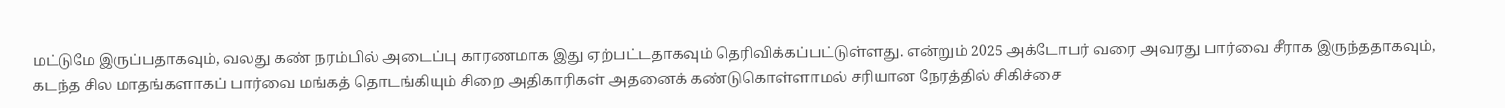மட்டுமே இருப்பதாகவும், வலது கண் நரம்பில் அடைப்பு காரணமாக இது ஏற்பட்டதாகவும் தெரிவிக்கப்பட்டுள்ளது. என்றும் 2025 அக்டோபர் வரை அவரது பார்வை சீராக இருந்ததாகவும், கடந்த சில மாதங்களாகப் பார்வை மங்கத் தொடங்கியும் சிறை அதிகாரிகள் அதனைக் கண்டுகொள்ளாமல் சரியான நேரத்தில் சிகிச்சை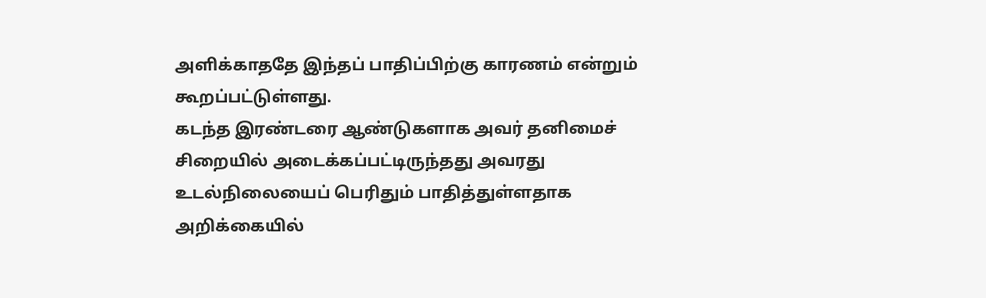அளிக்காததே இந்தப் பாதிப்பிற்கு காரணம் என்றும் கூறப்பட்டுள்ளது.
கடந்த இரண்டரை ஆண்டுகளாக அவர் தனிமைச் சிறையில் அடைக்கப்பட்டிருந்தது அவரது உடல்நிலையைப் பெரிதும் பாதித்துள்ளதாக அறிக்கையில்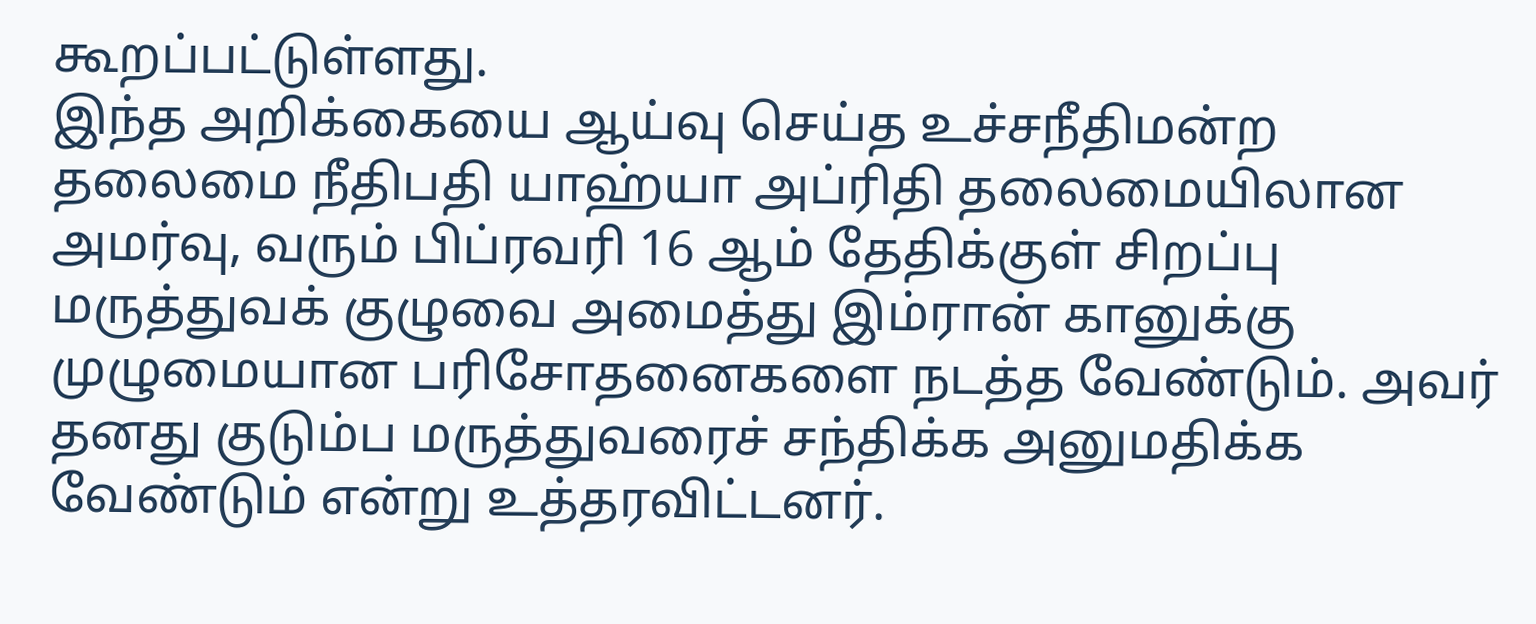கூறப்பட்டுள்ளது.
இந்த அறிக்கையை ஆய்வு செய்த உச்சநீதிமன்ற தலைமை நீதிபதி யாஹ்யா அப்ரிதி தலைமையிலான அமர்வு, வரும் பிப்ரவரி 16 ஆம் தேதிக்குள் சிறப்பு மருத்துவக் குழுவை அமைத்து இம்ரான் கானுக்கு முழுமையான பரிசோதனைகளை நடத்த வேண்டும். அவர் தனது குடும்ப மருத்துவரைச் சந்திக்க அனுமதிக்க வேண்டும் என்று உத்தரவிட்டனர்.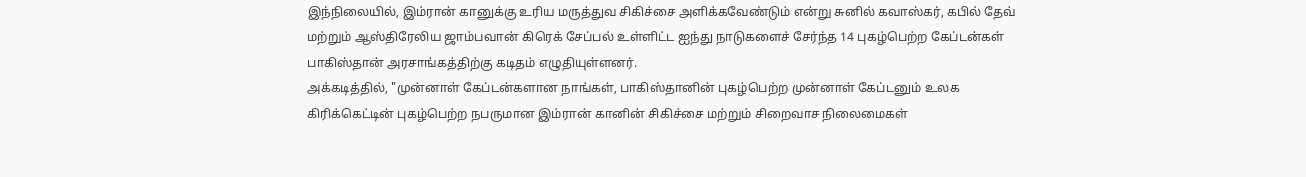இந்நிலையில், இம்ரான் கானுக்கு உரிய மருத்துவ சிகிச்சை அளிக்கவேண்டும் என்று சுனில் கவாஸ்கர், கபில் தேவ் மற்றும் ஆஸ்திரேலிய ஜாம்பவான் கிரெக் சேப்பல் உள்ளிட்ட ஐந்து நாடுகளைச் சேர்ந்த 14 புகழ்பெற்ற கேப்டன்கள் பாகிஸ்தான் அரசாங்கத்திற்கு கடிதம் எழுதியுள்ளனர்.
அக்கடித்தில், "முன்னாள் கேப்டன்களான நாங்கள், பாகிஸ்தானின் புகழ்பெற்ற முன்னாள் கேப்டனும் உலக கிரிக்கெட்டின் புகழ்பெற்ற நபருமான இம்ரான் கானின் சிகிச்சை மற்றும் சிறைவாச நிலைமைகள்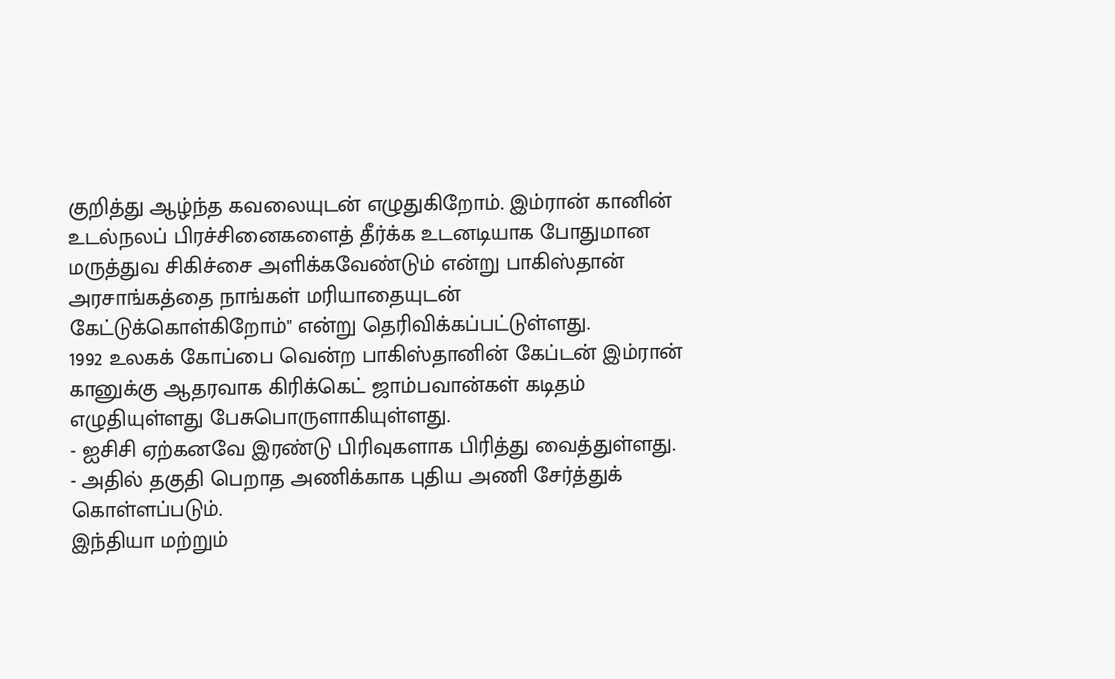குறித்து ஆழ்ந்த கவலையுடன் எழுதுகிறோம். இம்ரான் கானின் உடல்நலப் பிரச்சினைகளைத் தீர்க்க உடனடியாக போதுமான மருத்துவ சிகிச்சை அளிக்கவேண்டும் என்று பாகிஸ்தான் அரசாங்கத்தை நாங்கள் மரியாதையுடன் கேட்டுக்கொள்கிறோம்" என்று தெரிவிக்கப்பட்டுள்ளது.
1992 உலகக் கோப்பை வென்ற பாகிஸ்தானின் கேப்டன் இம்ரான் கானுக்கு ஆதரவாக கிரிக்கெட் ஜாம்பவான்கள் கடிதம் எழுதியுள்ளது பேசுபொருளாகியுள்ளது.
- ஐசிசி ஏற்கனவே இரண்டு பிரிவுகளாக பிரித்து வைத்துள்ளது.
- அதில் தகுதி பெறாத அணிக்காக புதிய அணி சேர்த்துக் கொள்ளப்படும்.
இந்தியா மற்றும்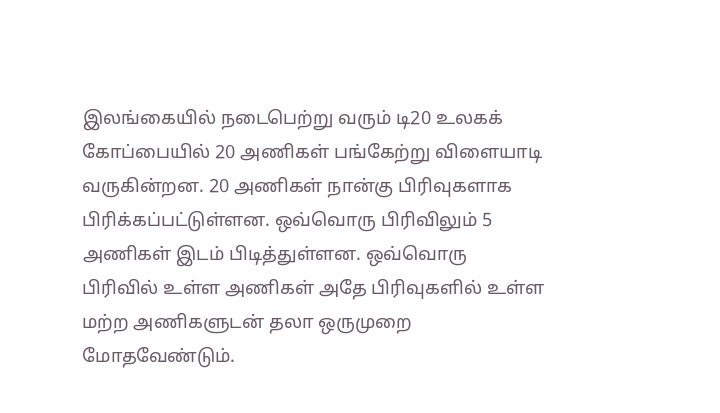இலங்கையில் நடைபெற்று வரும் டி20 உலகக் கோப்பையில் 20 அணிகள் பங்கேற்று விளையாடி வருகின்றன. 20 அணிகள் நான்கு பிரிவுகளாக பிரிக்கப்பட்டுள்ளன. ஒவ்வொரு பிரிவிலும் 5 அணிகள் இடம் பிடித்துள்ளன. ஒவ்வொரு பிரிவில் உள்ள அணிகள் அதே பிரிவுகளில் உள்ள மற்ற அணிகளுடன் தலா ஒருமுறை மோதவேண்டும்.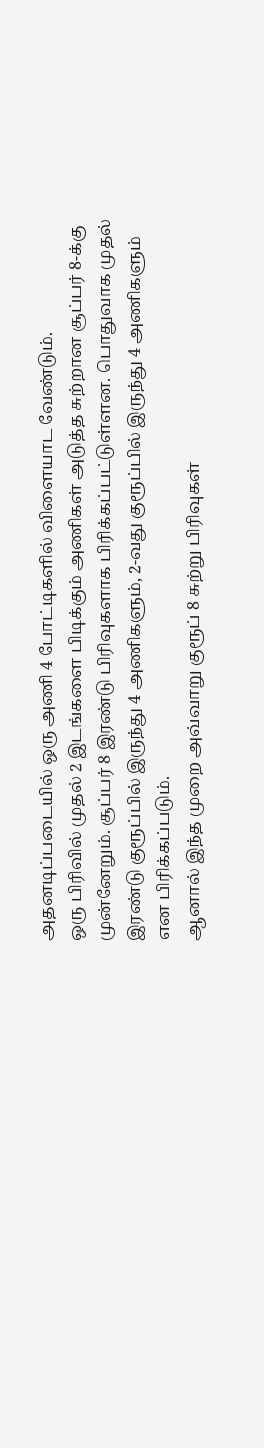அதனடிப்படையில் ஒரு அணி 4 போட்டிகளில் விளையாட வேண்டும்.
ஒரு பிரிவில் முதல் 2 இடங்களை பிடிக்கும் அணிகள் அடுத்த சுற்றான சூப்பர் 8-க்கு முன்னேறும். சூப்பர் 8 இரண்டு பிரிவுகளாக பிரிக்கப்பட்டுள்ளன. பொதுவாக முதல் இரண்டு குரூப்பில் இருந்து 4 அணிகளும், 2-வது குரூப்பில் இருந்து 4 அணிகளும் என பிரிக்கப்படும்.
ஆனால் இந்த முறை அவ்வாறு குரூப் 8 சுற்று பிரிவுகள்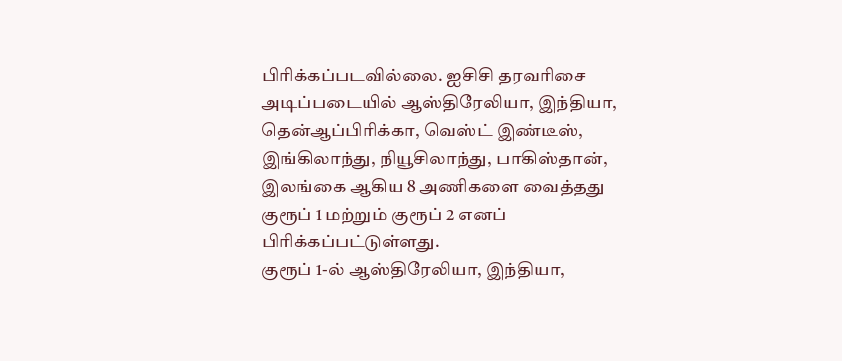பிரிக்கப்படவில்லை. ஐசிசி தரவரிசை அடிப்படையில் ஆஸ்திரேலியா, இந்தியா, தென்ஆப்பிரிக்கா, வெஸ்ட் இண்டீஸ், இங்கிலாந்து, நியூசிலாந்து, பாகிஸ்தான், இலங்கை ஆகிய 8 அணிகளை வைத்தது குரூப் 1 மற்றும் குரூப் 2 எனப் பிரிக்கப்பட்டுள்ளது.
குரூப் 1-ல் ஆஸ்திரேலியா, இந்தியா,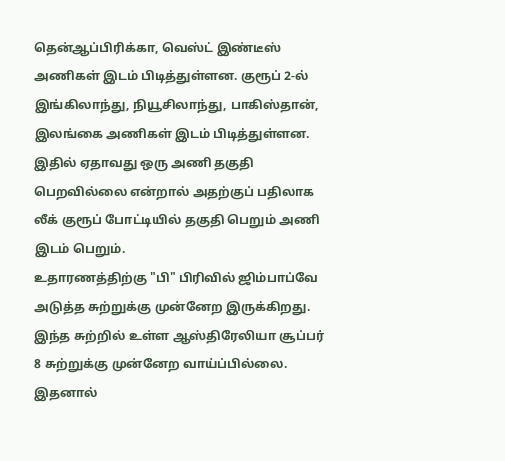தென்ஆப்பிரிக்கா, வெஸ்ட் இண்டீஸ் அணிகள் இடம் பிடித்துள்ளன. குரூப் 2-ல் இங்கிலாந்து, நியூசிலாந்து, பாகிஸ்தான், இலங்கை அணிகள் இடம் பிடித்துள்ளன. இதில் ஏதாவது ஒரு அணி தகுதி பெறவில்லை என்றால் அதற்குப் பதிலாக லீக் குரூப் போட்டியில் தகுதி பெறும் அணி இடம் பெறும்.
உதாரணத்திற்கு "பி" பிரிவில் ஜிம்பாப்வே அடுத்த சுற்றுக்கு முன்னேற இருக்கிறது. இந்த சுற்றில் உள்ள ஆஸ்திரேலியா சூப்பர் 8 சுற்றுக்கு முன்னேற வாய்ப்பில்லை. இதனால்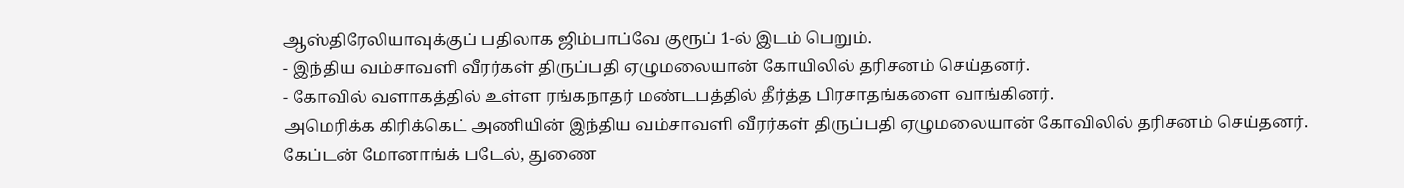ஆஸ்திரேலியாவுக்குப் பதிலாக ஜிம்பாப்வே குரூப் 1-ல் இடம் பெறும்.
- இந்திய வம்சாவளி வீரர்கள் திருப்பதி ஏழுமலையான் கோயிலில் தரிசனம் செய்தனர்.
- கோவில் வளாகத்தில் உள்ள ரங்கநாதர் மண்டபத்தில் தீர்த்த பிரசாதங்களை வாங்கினர்.
அமெரிக்க கிரிக்கெட் அணியின் இந்திய வம்சாவளி வீரர்கள் திருப்பதி ஏழுமலையான் கோவிலில் தரிசனம் செய்தனர்.
கேப்டன் மோனாங்க் படேல், துணை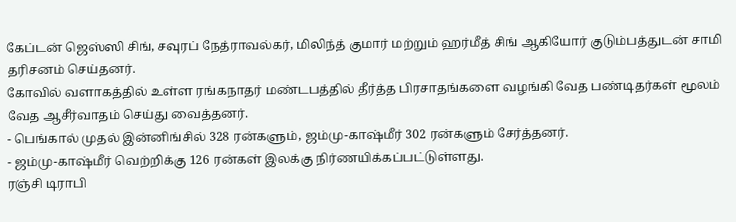கேப்டன் ஜெஸ்ஸி சிங், சவுரப் நேத்ராவல்கர், மிலிந்த் குமார் மற்றும் ஹர்மீத் சிங் ஆகியோர் குடும்பத்துடன் சாமி தரிசனம் செய்தனர்.
கோவில் வளாகத்தில் உள்ள ரங்கநாதர் மண்டபத்தில் தீர்த்த பிரசாதங்களை வழங்கி வேத பண்டிதர்கள் மூலம் வேத ஆசீர்வாதம் செய்து வைத்தனர்.
- பெங்கால் முதல் இன்னிங்சில் 328 ரன்களும், ஜம்மு-காஷ்மீர் 302 ரன்களும் சேர்த்தனர்.
- ஜம்மு-காஷ்மீர் வெற்றிக்கு 126 ரன்கள் இலக்கு நிர்ணயிக்கப்பட்டுள்ளது.
ரஞ்சி டிராபி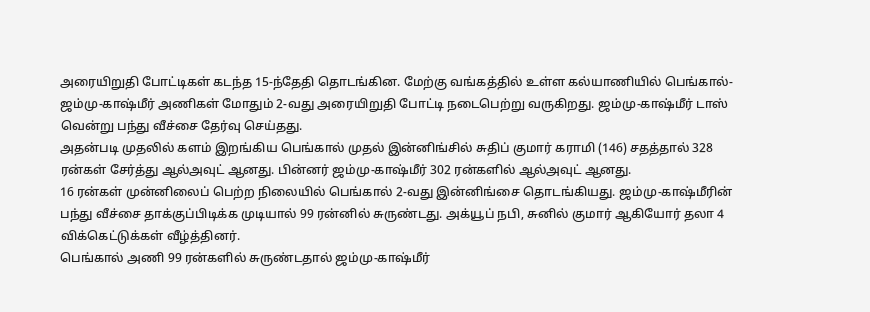அரையிறுதி போட்டிகள் கடந்த 15-ந்தேதி தொடங்கின. மேற்கு வங்கத்தில் உள்ள கல்யாணியில் பெங்கால்- ஜம்மு-காஷ்மீர் அணிகள் மோதும் 2-வது அரையிறுதி போட்டி நடைபெற்று வருகிறது. ஜம்மு-காஷ்மீர் டாஸ் வென்று பந்து வீச்சை தேர்வு செய்தது.
அதன்படி முதலில் களம் இறங்கிய பெங்கால் முதல் இன்னிங்சில் சுதிப் குமார் கராமி (146) சதத்தால் 328 ரன்கள் சேர்த்து ஆல்அவுட் ஆனது. பின்னர் ஜம்மு-காஷ்மீர் 302 ரன்களில் ஆல்அவுட் ஆனது.
16 ரன்கள் முன்னிலைப் பெற்ற நிலையில் பெங்கால் 2-வது இன்னிங்சை தொடங்கியது. ஜம்மு-காஷ்மீரின் பந்து வீச்சை தாக்குப்பிடிக்க முடியால் 99 ரன்னில் சுருண்டது. அக்யூப் நபி, சுனில் குமார் ஆகியோர் தலா 4 விக்கெட்டுக்கள் வீழ்த்தினர்.
பெங்கால் அணி 99 ரன்களில் சுருண்டதால் ஜம்மு-காஷ்மீர்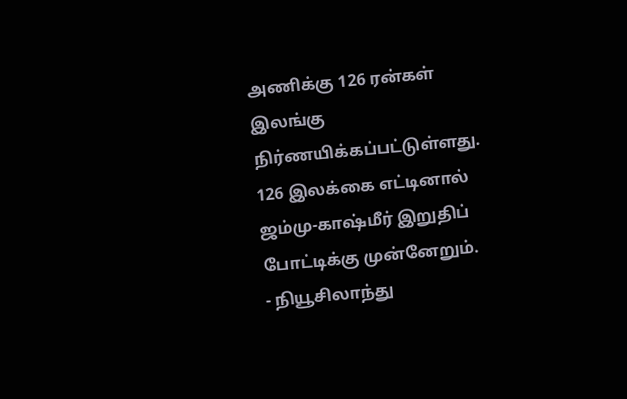அணிக்கு 126 ரன்கள் இலங்கு நிர்ணயிக்கப்பட்டுள்ளது. 126 இலக்கை எட்டினால் ஜம்மு-காஷ்மீர் இறுதிப் போட்டிக்கு முன்னேறும்.
- நியூசிலாந்து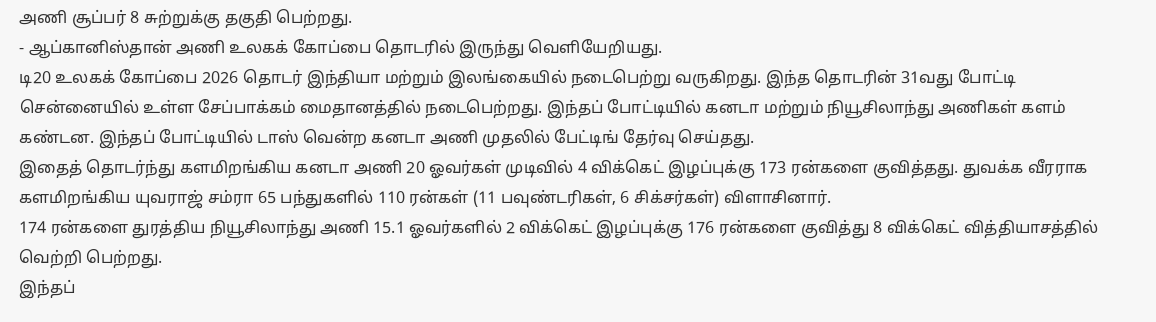அணி சூப்பர் 8 சுற்றுக்கு தகுதி பெற்றது.
- ஆப்கானிஸ்தான் அணி உலகக் கோப்பை தொடரில் இருந்து வெளியேறியது.
டி20 உலகக் கோப்பை 2026 தொடர் இந்தியா மற்றும் இலங்கையில் நடைபெற்று வருகிறது. இந்த தொடரின் 31வது போட்டி சென்னையில் உள்ள சேப்பாக்கம் மைதானத்தில் நடைபெற்றது. இந்தப் போட்டியில் கனடா மற்றும் நியூசிலாந்து அணிகள் களம் கண்டன. இந்தப் போட்டியில் டாஸ் வென்ற கனடா அணி முதலில் பேட்டிங் தேர்வு செய்தது.
இதைத் தொடர்ந்து களமிறங்கிய கனடா அணி 20 ஓவர்கள் முடிவில் 4 விக்கெட் இழப்புக்கு 173 ரன்களை குவித்தது. துவக்க வீரராக களமிறங்கிய யுவராஜ் சம்ரா 65 பந்துகளில் 110 ரன்கள் (11 பவுண்டரிகள், 6 சிக்சர்கள்) விளாசினார்.
174 ரன்களை துரத்திய நியூசிலாந்து அணி 15.1 ஓவர்களில் 2 விக்கெட் இழப்புக்கு 176 ரன்களை குவித்து 8 விக்கெட் வித்தியாசத்தில் வெற்றி பெற்றது.
இந்தப்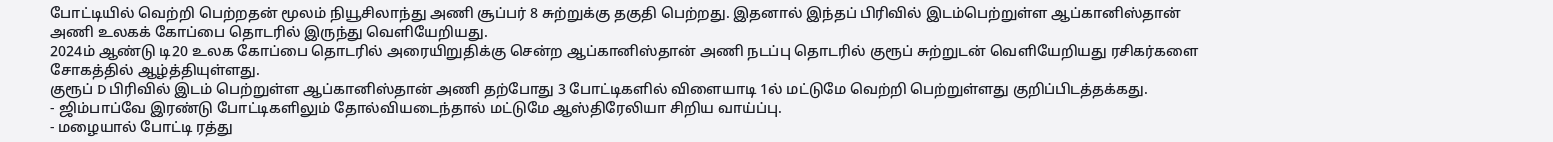போட்டியில் வெற்றி பெற்றதன் மூலம் நியூசிலாந்து அணி சூப்பர் 8 சுற்றுக்கு தகுதி பெற்றது. இதனால் இந்தப் பிரிவில் இடம்பெற்றுள்ள ஆப்கானிஸ்தான் அணி உலகக் கோப்பை தொடரில் இருந்து வெளியேறியது.
2024ம் ஆண்டு டி20 உலக கோப்பை தொடரில் அரையிறுதிக்கு சென்ற ஆப்கானிஸ்தான் அணி நடப்பு தொடரில் குரூப் சுற்றுடன் வெளியேறியது ரசிகர்களை சோகத்தில் ஆழ்த்தியுள்ளது.
குரூப் D பிரிவில் இடம் பெற்றுள்ள ஆப்கானிஸ்தான் அணி தற்போது 3 போட்டிகளில் விளையாடி 1ல் மட்டுமே வெற்றி பெற்றுள்ளது குறிப்பிடத்தக்கது.
- ஜிம்பாப்வே இரண்டு போட்டிகளிலும் தோல்வியடைந்தால் மட்டுமே ஆஸ்திரேலியா சிறிய வாய்ப்பு.
- மழையால் போட்டி ரத்து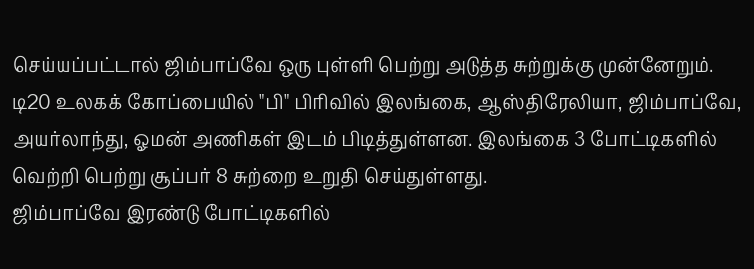செய்யப்பட்டால் ஜிம்பாப்வே ஒரு புள்ளி பெற்று அடுத்த சுற்றுக்கு முன்னேறும்.
டி20 உலகக் கோப்பையில் "பி" பிரிவில் இலங்கை, ஆஸ்திரேலியா, ஜிம்பாப்வே, அயர்லாந்து, ஓமன் அணிகள் இடம் பிடித்துள்ளன. இலங்கை 3 போட்டிகளில் வெற்றி பெற்று சூப்பர் 8 சுற்றை உறுதி செய்துள்ளது.
ஜிம்பாப்வே இரண்டு போட்டிகளில்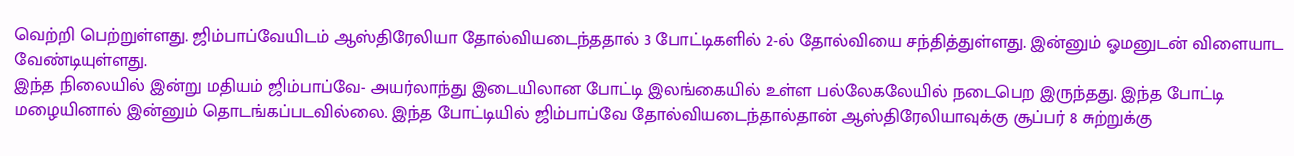வெற்றி பெற்றுள்ளது. ஜிம்பாப்வேயிடம் ஆஸ்திரேலியா தோல்வியடைந்ததால் 3 போட்டிகளில் 2-ல் தோல்வியை சந்தித்துள்ளது. இன்னும் ஓமனுடன் விளையாட வேண்டியுள்ளது.
இந்த நிலையில் இன்று மதியம் ஜிம்பாப்வே- அயர்லாந்து இடையிலான போட்டி இலங்கையில் உள்ள பல்லேகலேயில் நடைபெற இருந்தது. இந்த போட்டி மழையினால் இன்னும் தொடங்கப்படவில்லை. இந்த போட்டியில் ஜிம்பாப்வே தோல்வியடைந்தால்தான் ஆஸ்திரேலியாவுக்கு சூப்பர் 8 சுற்றுக்கு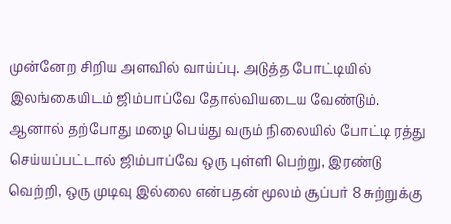முன்னேற சிறிய அளவில் வாய்ப்பு. அடுத்த போட்டியில் இலங்கையிடம் ஜிம்பாப்வே தோல்வியடைய வேண்டும்.
ஆனால் தற்போது மழை பெய்து வரும் நிலையில் போட்டி ரத்து செய்யப்பட்டால் ஜிம்பாப்வே ஒரு புள்ளி பெற்று, இரண்டு வெற்றி, ஒரு முடிவு இல்லை என்பதன் மூலம் சூப்பர் 8 சுற்றுக்கு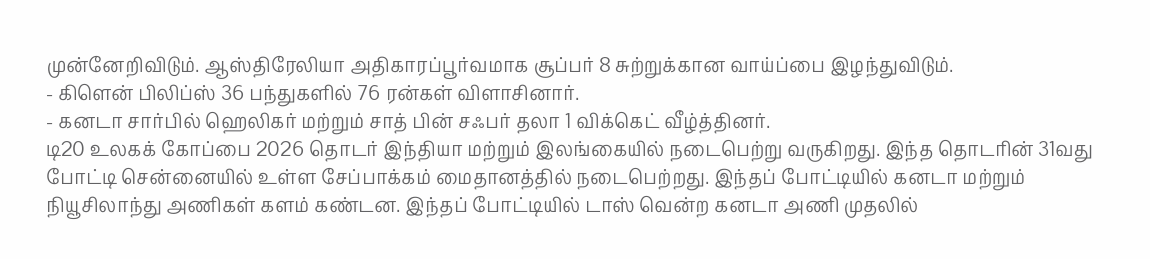முன்னேறிவிடும். ஆஸ்திரேலியா அதிகாரப்பூர்வமாக சூப்பர் 8 சுற்றுக்கான வாய்ப்பை இழந்துவிடும்.
- கிளென் பிலிப்ஸ் 36 பந்துகளில் 76 ரன்கள் விளாசினார்.
- கனடா சார்பில் ஹெலிகர் மற்றும் சாத் பின் சஃபர் தலா 1 விக்கெட் வீழ்த்தினர்.
டி20 உலகக் கோப்பை 2026 தொடர் இந்தியா மற்றும் இலங்கையில் நடைபெற்று வருகிறது. இந்த தொடரின் 31வது போட்டி சென்னையில் உள்ள சேப்பாக்கம் மைதானத்தில் நடைபெற்றது. இந்தப் போட்டியில் கனடா மற்றும் நியூசிலாந்து அணிகள் களம் கண்டன. இந்தப் போட்டியில் டாஸ் வென்ற கனடா அணி முதலில்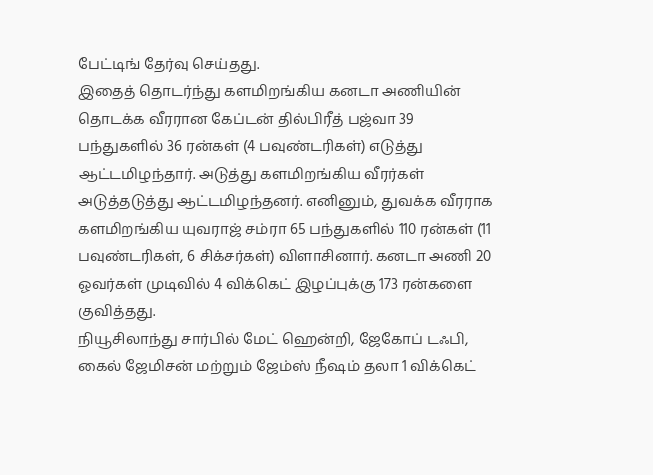பேட்டிங் தேர்வு செய்தது.
இதைத் தொடர்ந்து களமிறங்கிய கனடா அணியின் தொடக்க வீரரான கேப்டன் தில்பிரீத் பஜ்வா 39 பந்துகளில் 36 ரன்கள் (4 பவுண்டரிகள்) எடுத்து ஆட்டமிழந்தார். அடுத்து களமிறங்கிய வீரர்கள் அடுத்தடுத்து ஆட்டமிழந்தனர். எனினும், துவக்க வீரராக களமிறங்கிய யுவராஜ் சம்ரா 65 பந்துகளில் 110 ரன்கள் (11 பவுண்டரிகள், 6 சிக்சர்கள்) விளாசினார். கனடா அணி 20 ஓவர்கள் முடிவில் 4 விக்கெட் இழப்புக்கு 173 ரன்களை குவித்தது.
நியூசிலாந்து சார்பில் மேட் ஹென்றி, ஜேகோப் டஃபி, கைல் ஜேமிசன் மற்றும் ஜேம்ஸ் நீஷம் தலா 1 விக்கெட்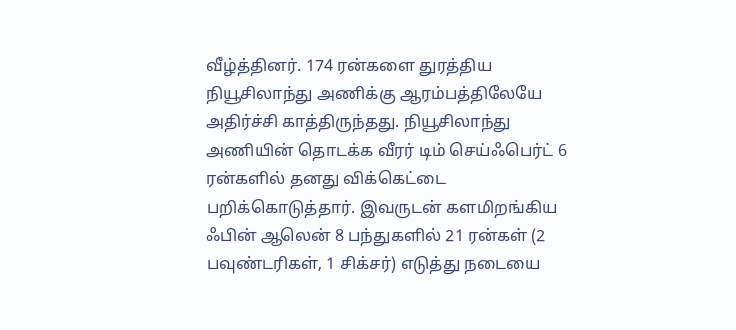வீழ்த்தினர். 174 ரன்களை துரத்திய நியூசிலாந்து அணிக்கு ஆரம்பத்திலேயே அதிர்ச்சி காத்திருந்தது. நியூசிலாந்து அணியின் தொடக்க வீரர் டிம் செய்ஃபெர்ட் 6 ரன்களில் தனது விக்கெட்டை பறிக்கொடுத்தார். இவருடன் களமிறங்கிய ஃபின் ஆலென் 8 பந்துகளில் 21 ரன்கள் (2 பவுண்டரிகள், 1 சிக்சர்) எடுத்து நடையை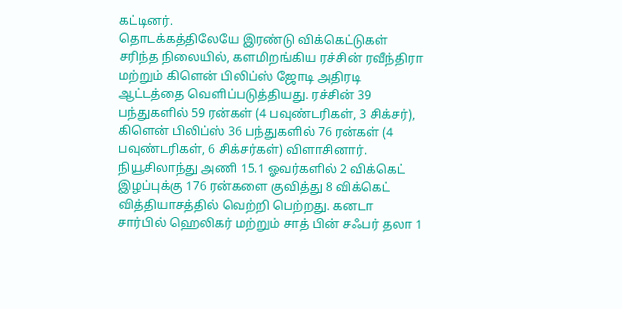கட்டினர்.
தொடக்கத்திலேயே இரண்டு விக்கெட்டுகள் சரிந்த நிலையில், களமிறங்கிய ரச்சின் ரவீந்திரா மற்றும் கிளென் பிலிப்ஸ் ஜோடி அதிரடி ஆட்டத்தை வெளிப்படுத்தியது. ரச்சின் 39 பந்துகளில் 59 ரன்கள் (4 பவுண்டரிகள், 3 சிக்சர்), கிளென் பிலிப்ஸ் 36 பந்துகளில் 76 ரன்கள் (4 பவுண்டரிகள், 6 சிக்சர்கள்) விளாசினார்.
நியூசிலாந்து அணி 15.1 ஓவர்களில் 2 விக்கெட் இழப்புக்கு 176 ரன்களை குவித்து 8 விக்கெட் வித்தியாசத்தில் வெற்றி பெற்றது. கனடா சார்பில் ஹெலிகர் மற்றும் சாத் பின் சஃபர் தலா 1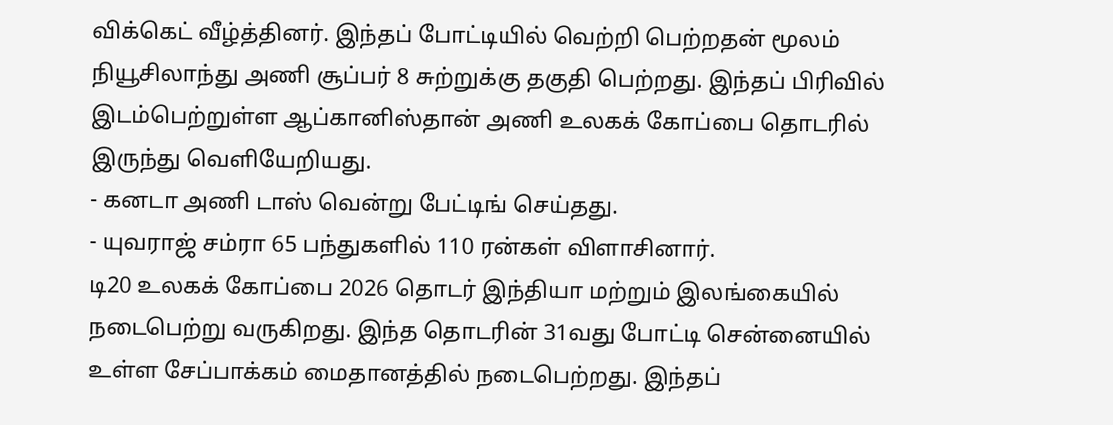விக்கெட் வீழ்த்தினர். இந்தப் போட்டியில் வெற்றி பெற்றதன் மூலம் நியூசிலாந்து அணி சூப்பர் 8 சுற்றுக்கு தகுதி பெற்றது. இந்தப் பிரிவில் இடம்பெற்றுள்ள ஆப்கானிஸ்தான் அணி உலகக் கோப்பை தொடரில் இருந்து வெளியேறியது.
- கனடா அணி டாஸ் வென்று பேட்டிங் செய்தது.
- யுவராஜ் சம்ரா 65 பந்துகளில் 110 ரன்கள் விளாசினார்.
டி20 உலகக் கோப்பை 2026 தொடர் இந்தியா மற்றும் இலங்கையில் நடைபெற்று வருகிறது. இந்த தொடரின் 31வது போட்டி சென்னையில் உள்ள சேப்பாக்கம் மைதானத்தில் நடைபெற்றது. இந்தப்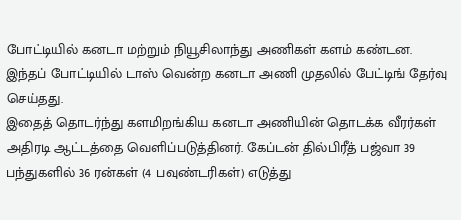போட்டியில் கனடா மற்றும் நியூசிலாந்து அணிகள் களம் கண்டன. இந்தப் போட்டியில் டாஸ் வென்ற கனடா அணி முதலில் பேட்டிங் தேர்வு செய்தது.
இதைத் தொடர்ந்து களமிறங்கிய கனடா அணியின் தொடக்க வீரர்கள் அதிரடி ஆட்டத்தை வெளிப்படுத்தினர். கேப்டன் தில்பிரீத் பஜ்வா 39 பந்துகளில் 36 ரன்கள் (4 பவுண்டரிகள்) எடுத்து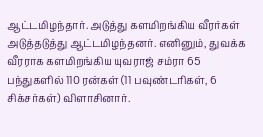ஆட்டமிழந்தார். அடுத்து களமிறங்கிய வீரர்கள் அடுத்தடுத்து ஆட்டமிழந்தனர். எனினும், துவக்க வீரராக களமிறங்கிய யுவராஜ் சம்ரா 65 பந்துகளில் 110 ரன்கள் (11 பவுண்டரிகள், 6 சிக்சர்கள்) விளாசினார்.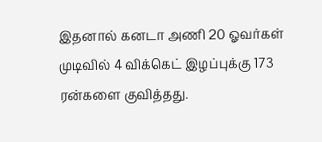இதனால் கனடா அணி 20 ஓவர்கள் முடிவில் 4 விக்கெட் இழப்புக்கு 173 ரன்களை குவித்தது.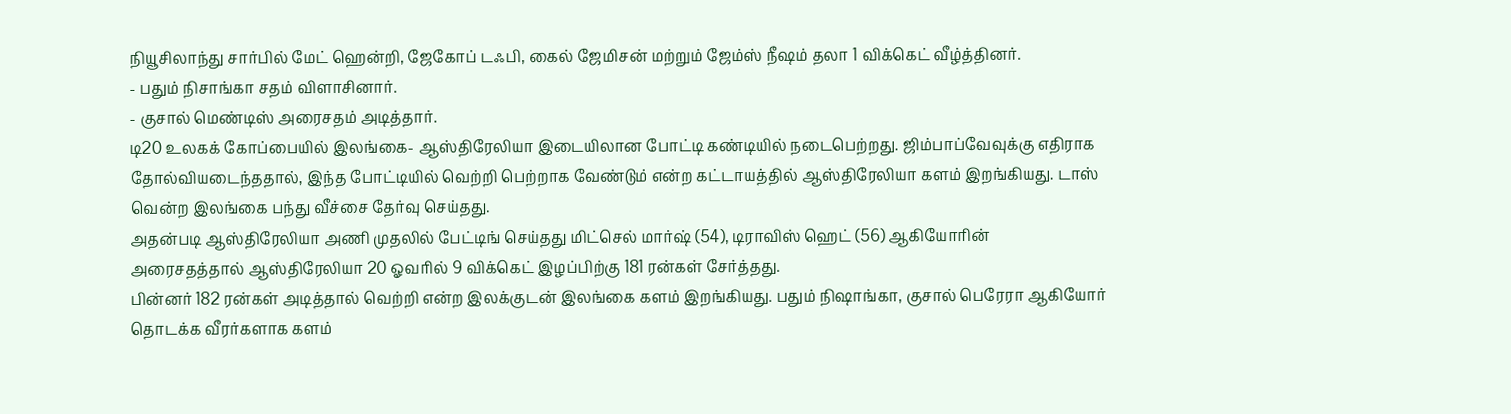நியூசிலாந்து சார்பில் மேட் ஹென்றி, ஜேகோப் டஃபி, கைல் ஜேமிசன் மற்றும் ஜேம்ஸ் நீஷம் தலா 1 விக்கெட் வீழ்த்தினர்.
- பதும் நிசாங்கா சதம் விளாசினார்.
- குசால் மெண்டிஸ் அரைசதம் அடித்தார்.
டி20 உலகக் கோப்பையில் இலங்கை- ஆஸ்திரேலியா இடையிலான போட்டி கண்டியில் நடைபெற்றது. ஜிம்பாப்வேவுக்கு எதிராக தோல்வியடைந்ததால், இந்த போட்டியில் வெற்றி பெற்றாக வேண்டும் என்ற கட்டாயத்தில் ஆஸ்திரேலியா களம் இறங்கியது. டாஸ் வென்ற இலங்கை பந்து வீச்சை தேர்வு செய்தது.
அதன்படி ஆஸ்திரேலியா அணி முதலில் பேட்டிங் செய்தது மிட்செல் மார்ஷ் (54), டிராவிஸ் ஹெட் (56) ஆகியோரின் அரைசதத்தால் ஆஸ்திரேலியா 20 ஓவரில் 9 விக்கெட் இழப்பிற்கு 181 ரன்கள் சேர்த்தது.
பின்னர் 182 ரன்கள் அடித்தால் வெற்றி என்ற இலக்குடன் இலங்கை களம் இறங்கியது. பதும் நிஷாங்கா, குசால் பெரேரா ஆகியோர் தொடக்க வீரர்களாக களம்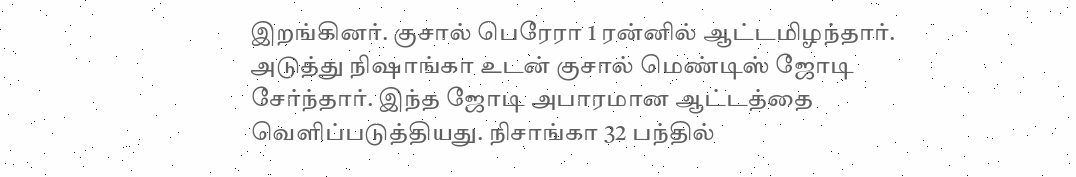இறங்கினர். குசால் பெரேரா 1 ரன்னில் ஆட்டமிழந்தார்.
அடுத்து நிஷாங்கா உடன் குசால் மெண்டிஸ் ஜோடி சேர்ந்தார். இந்த ஜோடி அபாரமான ஆட்டத்தை வெளிப்படுத்தியது. நிசாங்கா 32 பந்தில்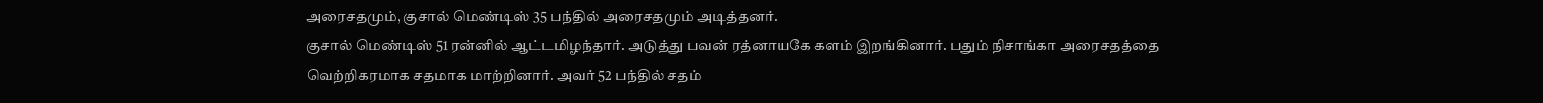அரைசதமும், குசால் மெண்டிஸ் 35 பந்தில் அரைசதமும் அடித்தனர்.
குசால் மெண்டிஸ் 51 ரன்னில் ஆட்டமிழந்தார். அடுத்து பவன் ரத்னாயகே களம் இறங்கினார். பதும் நிசாங்கா அரைசதத்தை வெற்றிகரமாக சதமாக மாற்றினார். அவர் 52 பந்தில் சதம்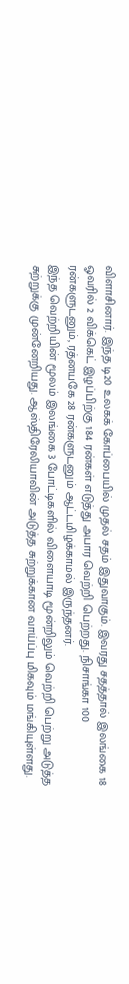விளாசினார். இந்த டி20 உலகக் கோப்பையில் முதல் சதம் இதுவாகும். இவரது சதத்தால் இலங்கை 18 ஓவரில் 2 விக்கெட் இழப்பிற்கு 184 ரன்கள் எடுத்து அபார வெற்றி பெற்றது. நிசாங்கா 100 ரன்களுடனும், ரத்னயகே 28 ரன்களுடனும் ஆட்டமிழக்காமல் இருந்தனர்.
இந்த வெற்றியின் மூலம் இலங்கை 3 போட்டிகளில் விளையாடி மூன்றிலும் வெற்றி பெற்று அடுத்த சுற்றுக்கு முன்னேறியது. ஆஸ்திரேலியாவின் அடுத்த சுற்றுக்கான வாய்ப்பு மிகவும் மங்கியுள்ளது.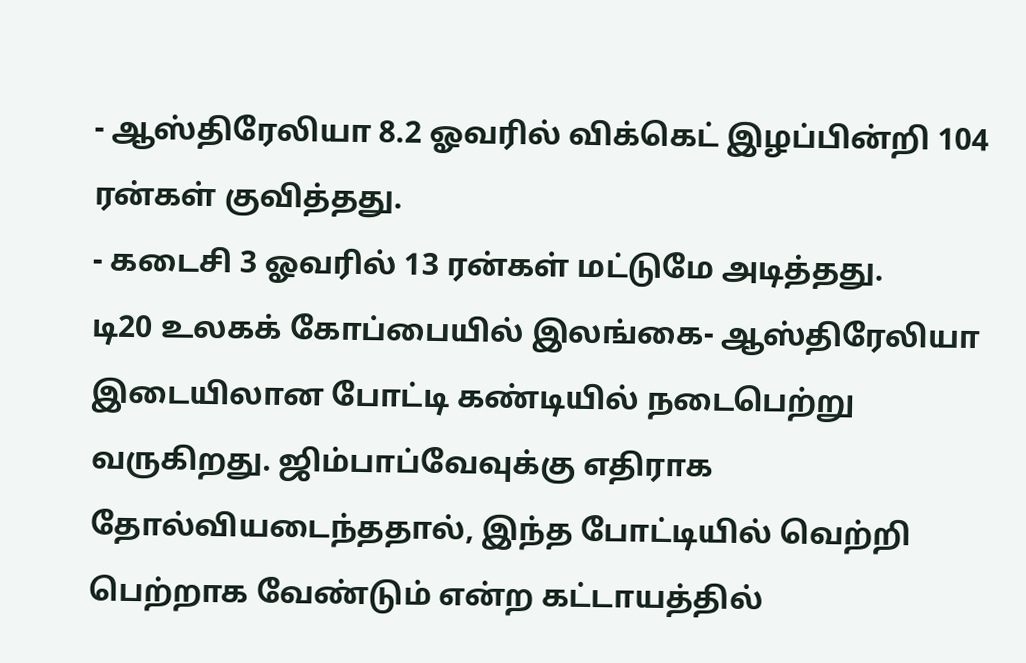- ஆஸ்திரேலியா 8.2 ஓவரில் விக்கெட் இழப்பின்றி 104 ரன்கள் குவித்தது.
- கடைசி 3 ஓவரில் 13 ரன்கள் மட்டுமே அடித்தது.
டி20 உலகக் கோப்பையில் இலங்கை- ஆஸ்திரேலியா இடையிலான போட்டி கண்டியில் நடைபெற்று வருகிறது. ஜிம்பாப்வேவுக்கு எதிராக தோல்வியடைந்ததால், இந்த போட்டியில் வெற்றி பெற்றாக வேண்டும் என்ற கட்டாயத்தில்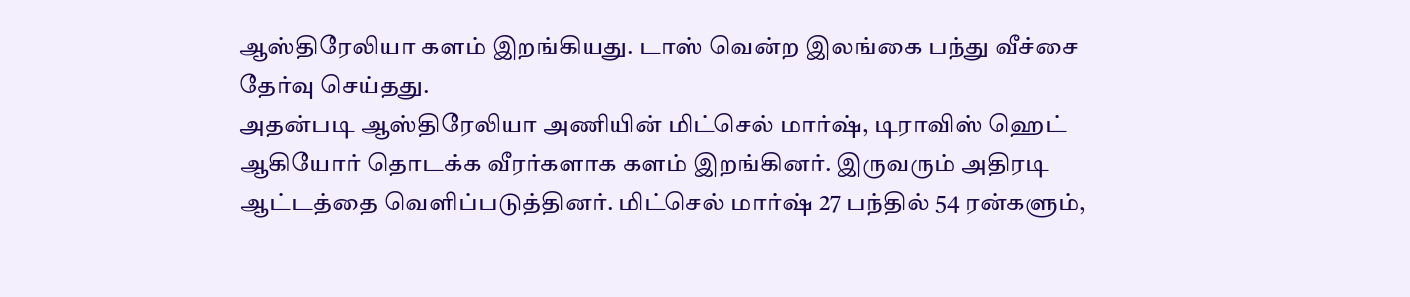ஆஸ்திரேலியா களம் இறங்கியது. டாஸ் வென்ற இலங்கை பந்து வீச்சை தேர்வு செய்தது.
அதன்படி ஆஸ்திரேலியா அணியின் மிட்செல் மார்ஷ், டிராவிஸ் ஹெட் ஆகியோர் தொடக்க வீரர்களாக களம் இறங்கினர். இருவரும் அதிரடி ஆட்டத்தை வெளிப்படுத்தினர். மிட்செல் மார்ஷ் 27 பந்தில் 54 ரன்களும்,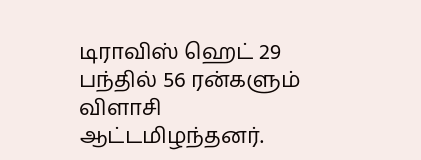டிராவிஸ் ஹெட் 29 பந்தில் 56 ரன்களும் விளாசி ஆட்டமிழந்தனர்.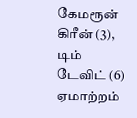கேமரூன் கிரீன் (3), டிம் டேவிட் (6) ஏமாற்றம்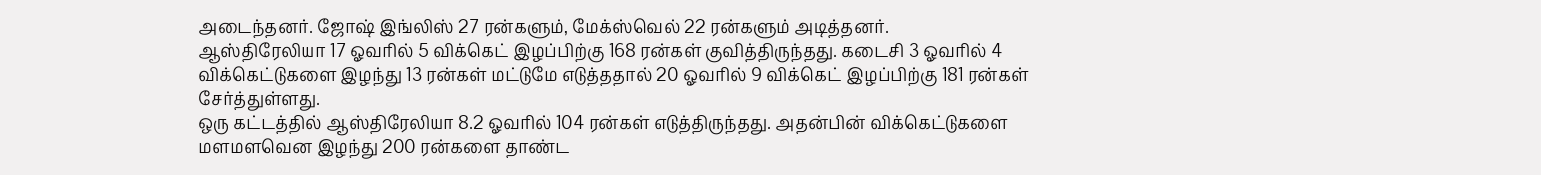அடைந்தனர். ஜோஷ் இங்லிஸ் 27 ரன்களும், மேக்ஸ்வெல் 22 ரன்களும் அடித்தனர்.
ஆஸ்திரேலியா 17 ஓவரில் 5 விக்கெட் இழப்பிற்கு 168 ரன்கள் குவித்திருந்தது. கடைசி 3 ஓவரில் 4 விக்கெட்டுகளை இழந்து 13 ரன்கள் மட்டுமே எடுத்ததால் 20 ஓவரில் 9 விக்கெட் இழப்பிற்கு 181 ரன்கள் சேர்த்துள்ளது.
ஒரு கட்டத்தில் ஆஸ்திரேலியா 8.2 ஓவரில் 104 ரன்கள் எடுத்திருந்தது. அதன்பின் விக்கெட்டுகளை மளமளவென இழந்து 200 ரன்களை தாண்ட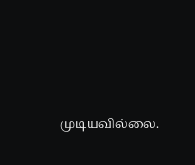முடியவில்லை.